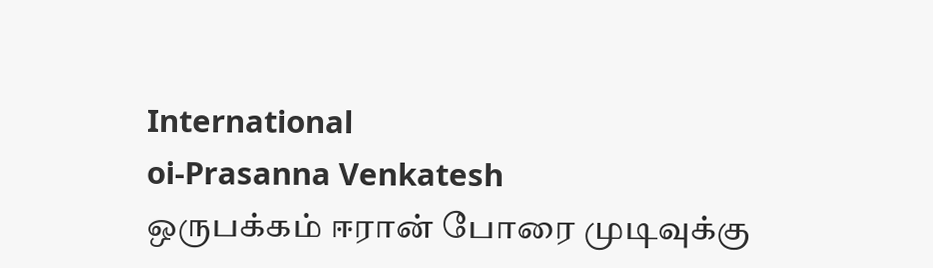International
oi-Prasanna Venkatesh
ஒருபக்கம் ஈரான் போரை முடிவுக்கு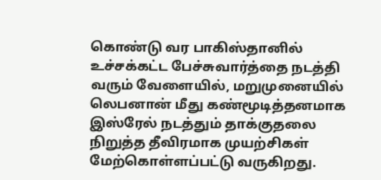கொண்டு வர பாகிஸ்தானில் உச்சக்கட்ட பேச்சுவார்த்தை நடத்தி வரும் வேளையில், மறுமுனையில் லெபனான் மீது கண்மூடித்தனமாக இஸ்ரேல் நடத்தும் தாக்குதலை நிறுத்த தீவிரமாக முயற்சிகள் மேற்கொள்ளப்பட்டு வருகிறது.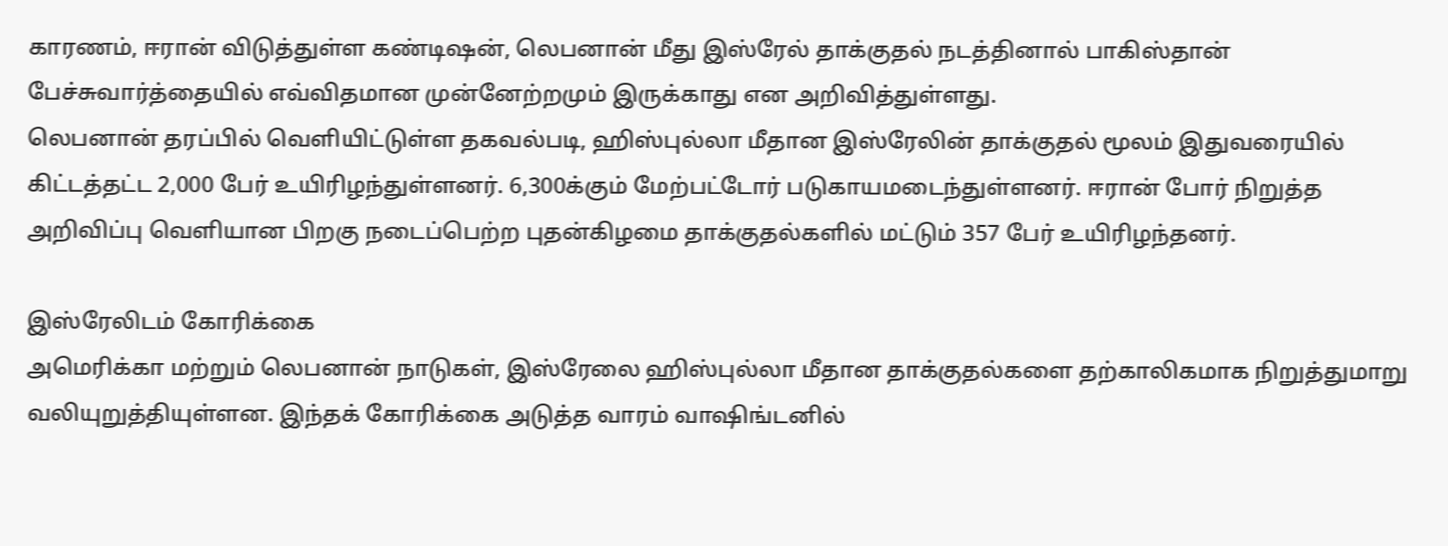காரணம், ஈரான் விடுத்துள்ள கண்டிஷன், லெபனான் மீது இஸ்ரேல் தாக்குதல் நடத்தினால் பாகிஸ்தான் பேச்சுவார்த்தையில் எவ்விதமான முன்னேற்றமும் இருக்காது என அறிவித்துள்ளது.
லெபனான் தரப்பில் வெளியிட்டுள்ள தகவல்படி, ஹிஸ்புல்லா மீதான இஸ்ரேலின் தாக்குதல் மூலம் இதுவரையில் கிட்டத்தட்ட 2,000 பேர் உயிரிழந்துள்ளனர். 6,300க்கும் மேற்பட்டோர் படுகாயமடைந்துள்ளனர். ஈரான் போர் நிறுத்த அறிவிப்பு வெளியான பிறகு நடைப்பெற்ற புதன்கிழமை தாக்குதல்களில் மட்டும் 357 பேர் உயிரிழந்தனர்.

இஸ்ரேலிடம் கோரிக்கை
அமெரிக்கா மற்றும் லெபனான் நாடுகள், இஸ்ரேலை ஹிஸ்புல்லா மீதான தாக்குதல்களை தற்காலிகமாக நிறுத்துமாறு வலியுறுத்தியுள்ளன. இந்தக் கோரிக்கை அடுத்த வாரம் வாஷிங்டனில்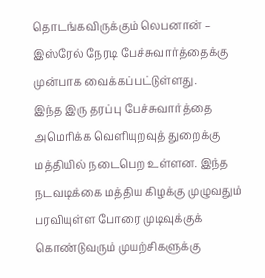தொடங்கவிருக்கும் லெபனான் – இஸ்ரேல் நேரடி பேச்சுவார்த்தைக்கு முன்பாக வைக்கப்பட்டுள்ளது.
இந்த இரு தரப்பு பேச்சுவார்த்தை அமெரிக்க வெளியுறவுத் துறைக்கு மத்தியில் நடைபெற உள்ளன. இந்த நடவடிக்கை மத்திய கிழக்கு முழுவதும் பரவியுள்ள போரை முடிவுக்குக் கொண்டுவரும் முயற்சிகளுக்கு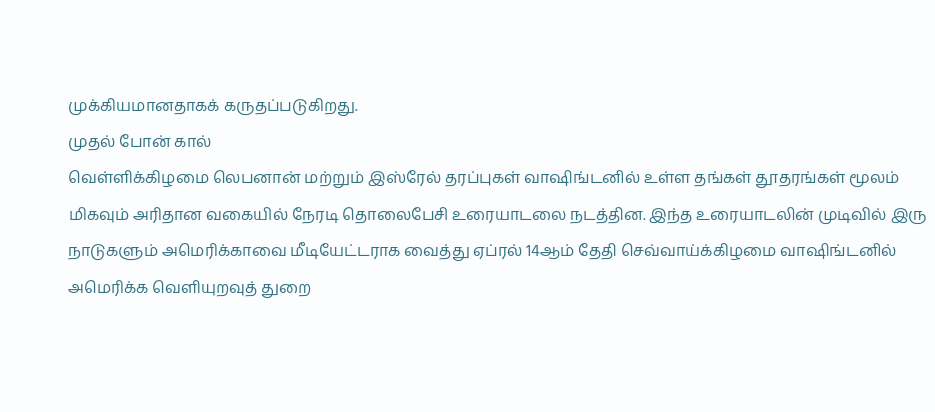முக்கியமானதாகக் கருதப்படுகிறது.
முதல் போன் கால்
வெள்ளிக்கிழமை லெபனான் மற்றும் இஸ்ரேல் தரப்புகள் வாஷிங்டனில் உள்ள தங்கள் தூதரங்கள் மூலம் மிகவும் அரிதான வகையில் நேரடி தொலைபேசி உரையாடலை நடத்தின. இந்த உரையாடலின் முடிவில் இரு நாடுகளும் அமெரிக்காவை மீடியேட்டராக வைத்து ஏப்ரல் 14ஆம் தேதி செவ்வாய்க்கிழமை வாஷிங்டனில் அமெரிக்க வெளியுறவுத் துறை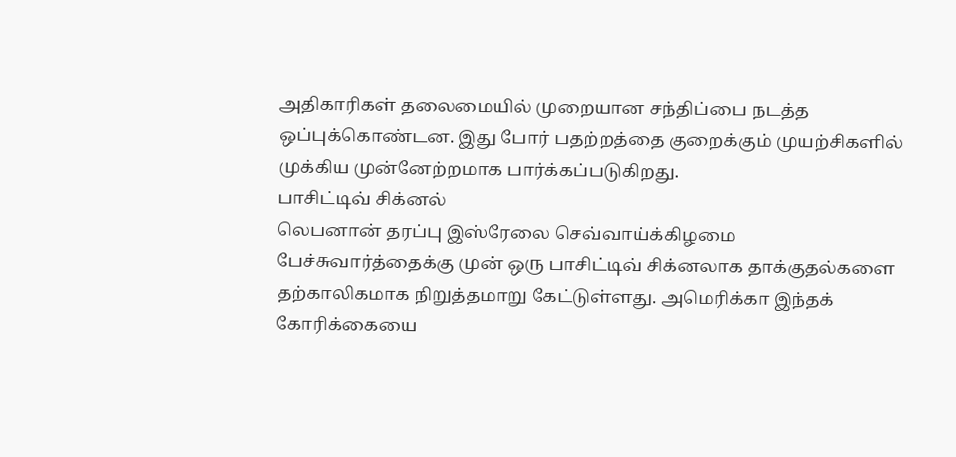அதிகாரிகள் தலைமையில் முறையான சந்திப்பை நடத்த ஒப்புக்கொண்டன. இது போர் பதற்றத்தை குறைக்கும் முயற்சிகளில் முக்கிய முன்னேற்றமாக பார்க்கப்படுகிறது.
பாசிட்டிவ் சிக்னல்
லெபனான் தரப்பு இஸ்ரேலை செவ்வாய்க்கிழமை பேச்சுவார்த்தைக்கு முன் ஒரு பாசிட்டிவ் சிக்னலாக தாக்குதல்களை தற்காலிகமாக நிறுத்தமாறு கேட்டுள்ளது. அமெரிக்கா இந்தக் கோரிக்கையை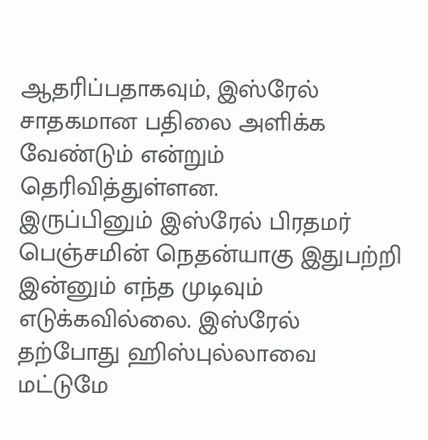ஆதரிப்பதாகவும், இஸ்ரேல் சாதகமான பதிலை அளிக்க வேண்டும் என்றும் தெரிவித்துள்ளன.
இருப்பினும் இஸ்ரேல் பிரதமர் பெஞ்சமின் நெதன்யாகு இதுபற்றி இன்னும் எந்த முடிவும் எடுக்கவில்லை. இஸ்ரேல் தற்போது ஹிஸ்புல்லாவை மட்டுமே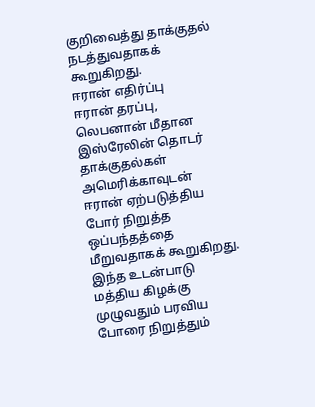குறிவைத்து தாக்குதல் நடத்துவதாகக் கூறுகிறது.
ஈரான் எதிர்ப்பு
ஈரான் தரப்பு, லெபனான் மீதான இஸ்ரேலின் தொடர் தாக்குதல்கள் அமெரிக்காவுடன் ஈரான் ஏற்படுத்திய போர் நிறுத்த ஒப்பந்தத்தை மீறுவதாகக் கூறுகிறது. இந்த உடன்பாடு மத்திய கிழக்கு முழுவதும் பரவிய போரை நிறுத்தும்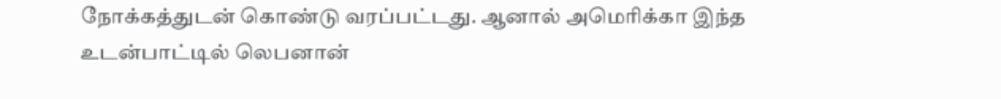நோக்கத்துடன் கொண்டு வரப்பட்டது. ஆனால் அமெரிக்கா இந்த உடன்பாட்டில் லெபனான்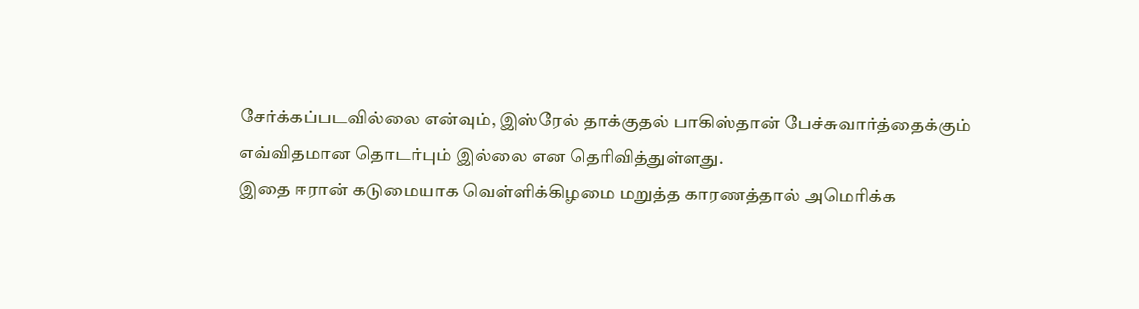சேர்க்கப்படவில்லை என்வும், இஸ்ரேல் தாக்குதல் பாகிஸ்தான் பேச்சுவார்த்தைக்கும் எவ்விதமான தொடர்பும் இல்லை என தெரிவித்துள்ளது.
இதை ஈரான் கடுமையாக வெள்ளிக்கிழமை மறுத்த காரணத்தால் அமெரிக்க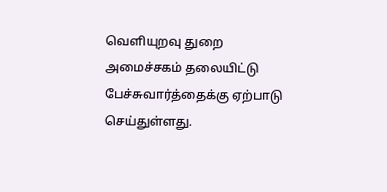வெளியுறவு துறை அமைச்சகம் தலையிட்டு பேச்சுவார்த்தைக்கு ஏற்பாடு செய்துள்ளது.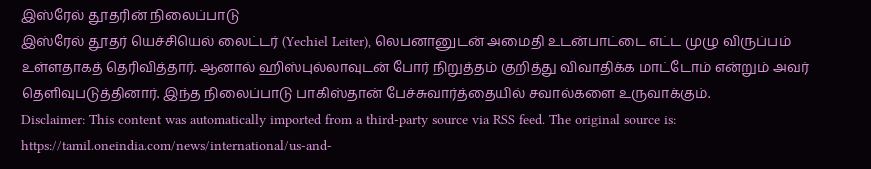இஸ்ரேல் தூதரின் நிலைப்பாடு
இஸ்ரேல் தூதர் யெச்சியெல் லைட்டர் (Yechiel Leiter), லெபனானுடன் அமைதி உடன்பாட்டை எட்ட முழு விருப்பம் உள்ளதாகத் தெரிவித்தார். ஆனால் ஹிஸ்புல்லாவுடன் போர் நிறுத்தம் குறித்து விவாதிக்க மாட்டோம் என்றும் அவர் தெளிவுபடுத்தினார். இந்த நிலைப்பாடு பாகிஸ்தான் பேச்சுவார்த்தையில் சவால்களை உருவாக்கும்.
Disclaimer: This content was automatically imported from a third-party source via RSS feed. The original source is: https://tamil.oneindia.com/news/international/us-and-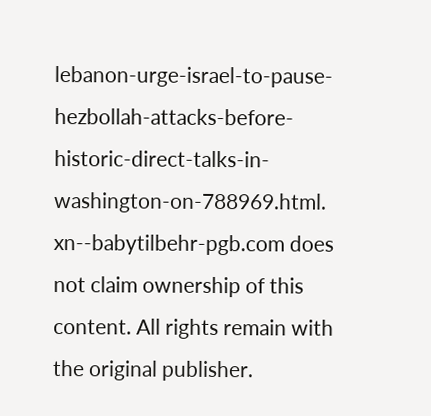lebanon-urge-israel-to-pause-hezbollah-attacks-before-historic-direct-talks-in-washington-on-788969.html. xn--babytilbehr-pgb.com does not claim ownership of this content. All rights remain with the original publisher.